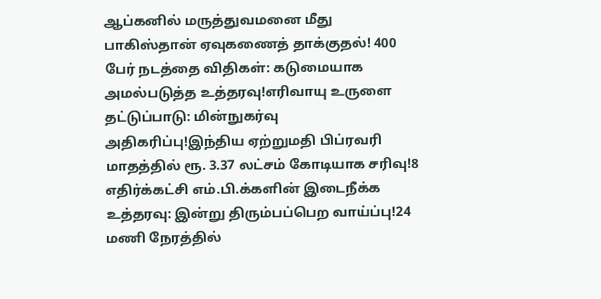ஆப்கனில் மருத்துவமனை மீது பாகிஸ்தான் ஏவுகணைத் தாக்குதல்! 400 பேர் நடத்தை விதிகள்: கடுமையாக அமல்படுத்த உத்தரவு!எரிவாயு உருளை தட்டுப்பாடு: மின்நுகர்வு அதிகரிப்பு!இந்திய ஏற்றுமதி பிப்ரவரி மாதத்தில் ரூ. 3.37 லட்சம் கோடியாக சரிவு!8 எதிர்க்கட்சி எம்.பி.க்களின் இடைநீக்க உத்தரவு: இன்று திரும்பப்பெற வாய்ப்பு!24 மணி நேரத்தில்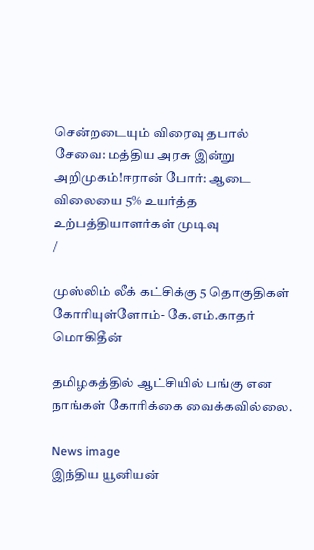சென்றடையும் விரைவு தபால் சேவை: மத்திய அரசு இன்று அறிமுகம்!ஈரான் போர்: ஆடை விலையை 5% உயர்த்த உற்பத்தியாளர்கள் முடிவு
/

முஸ்லிம் லீக் கட்சிக்கு 5 தொகுதிகள் கோரியுள்ளோம்- கே.எம்.காதர் மொகிதீன்

தமிழகத்தில் ஆட்சியில் பங்கு என நாங்கள் கோரிக்கை வைக்கவில்லை.

News image
இந்திய யூனியன்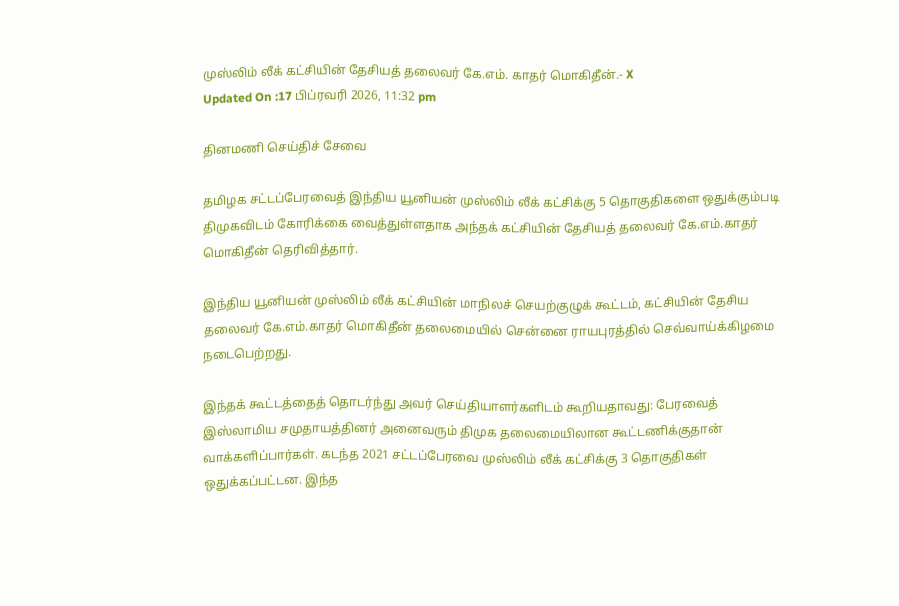முஸ்லிம் லீக் கட்சியின் தேசியத் தலைவர் கே.எம். காதர் மொகிதீன்.- X
Updated On :17 பிப்ரவரி 2026, 11:32 pm

தினமணி செய்திச் சேவை

தமிழக சட்டப்பேரவைத் இந்திய யூனியன் முஸ்லிம் லீக் கட்சிக்கு 5 தொகுதிகளை ஒதுக்கும்படி திமுகவிடம் கோரிக்கை வைத்துள்ளதாக அந்தக் கட்சியின் தேசியத் தலைவர் கே.எம்.காதர் மொகிதீன் தெரிவித்தார்.

இந்திய யூனியன் முஸ்லிம் லீக் கட்சியின் மாநிலச் செயற்குழுக் கூட்டம், கட்சியின் தேசிய தலைவர் கே.எம்.காதர் மொகிதீன் தலைமையில் சென்னை ராயபுரத்தில் செவ்வாய்க்கிழமை நடைபெற்றது.

இந்தக் கூட்டத்தைத் தொடர்ந்து அவர் செய்தியாளர்களிடம் கூறியதாவது: பேரவைத் இஸ்லாமிய சமுதாயத்தினர் அனைவரும் திமுக தலைமையிலான கூட்டணிக்குதான் வாக்களிப்பார்கள். கடந்த 2021 சட்டப்பேரவை முஸ்லிம் லீக் கட்சிக்கு 3 தொகுதிகள் ஒதுக்கப்பட்டன. இந்த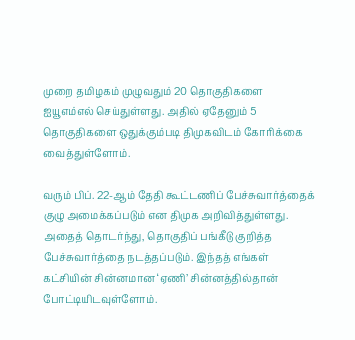முறை தமிழகம் முழுவதும் 20 தொகுதிகளை ஐயூஎம்எல் செய்துள்ளது. அதில் ஏதேனும் 5 தொகுதிகளை ஒதுக்கும்படி திமுகவிடம் கோரிக்கை வைத்துள்ளோம்.

வரும் பிப். 22-ஆம் தேதி கூட்டணிப் பேச்சுவார்த்தைக் குழு அமைக்கப்படும் என திமுக அறிவித்துள்ளது. அதைத் தொடர்ந்து, தொகுதிப் பங்கீடு குறித்த பேச்சுவார்த்தை நடத்தப்படும். இந்தத் எங்கள் கட்சியின் சின்னமான ‘ஏணி’ சின்னத்தில்தான் போட்டியிடவுள்ளோம்.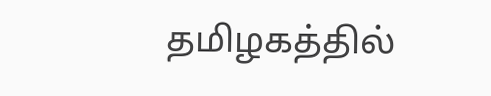தமிழகத்தில்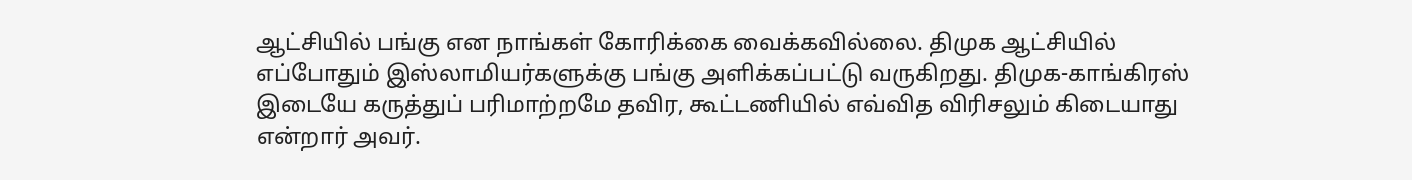ஆட்சியில் பங்கு என நாங்கள் கோரிக்கை வைக்கவில்லை. திமுக ஆட்சியில் எப்போதும் இஸ்லாமியர்களுக்கு பங்கு அளிக்கப்பட்டு வருகிறது. திமுக-காங்கிரஸ் இடையே கருத்துப் பரிமாற்றமே தவிர, கூட்டணியில் எவ்வித விரிசலும் கிடையாது என்றார் அவர்.